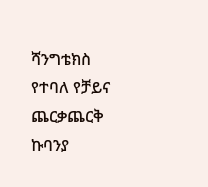ሻንግቴክስ የተባለ የቻይና ጨርቃጨርቅ ኩባንያ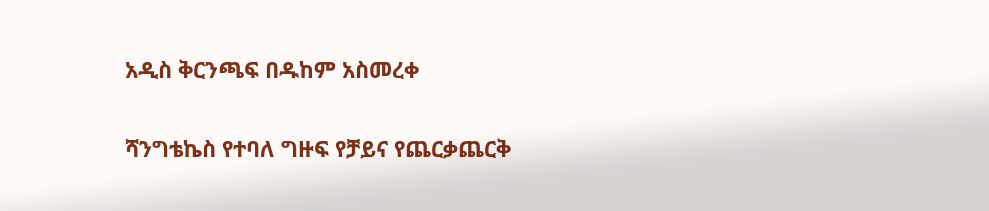አዲስ ቅርንጫፍ በዱከም አስመረቀ

ሻንግቴኬስ የተባለ ግዙፍ የቻይና የጨርቃጨርቅ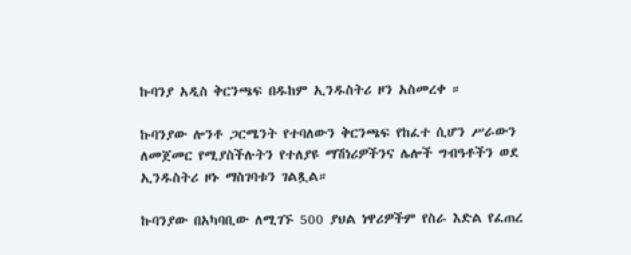ኩባንያ አዲስ ቅርንጫፍ በዱከም ኢንዱስትሪ ዞን አስመረቀ ።

ኩባንያው ሎንቶ ጋርሜንት የተባለውን ቅርንጫፍ የከፈተ ሲሆን ሥራውን ለመጀመር የሚያስችሉትን የተለያዩ ማሽነሪዎችንና ሌሎች ግብዓቶችን ወደ ኢንዱስትሪ ዞኑ ማስገባቱን ገልጿል።

ኩባንያው በአካባቢው ለሚገኙ 500 ያህል ነዋሪዎችም የስራ እድል የፈጠረ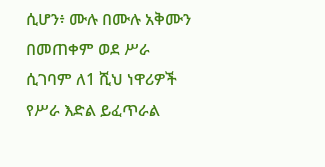ሲሆን፥ ሙሉ በሙሉ አቅሙን በመጠቀም ወደ ሥራ ሲገባም ለ1 ሺህ ነዋሪዎች የሥራ እድል ይፈጥራል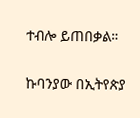ተብሎ ይጠበቃል።

ኩባንያው በኢትየጵያ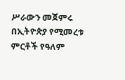ሥራውን መጀምሩ በኢትዮጵያ የሚመረቱ ምርቶች የዓለም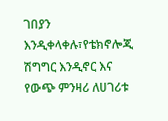ገበያን እንዲቀላቀሉ፣የቴክኖሎጂ ሽግግር እንዲኖር እና የውጭ ምንዛሪ ለሀገሪቱ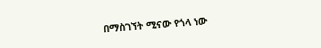በማስገኘት ሚናው የጎላ ነው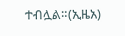ተብሏል።(ኢዜአ)